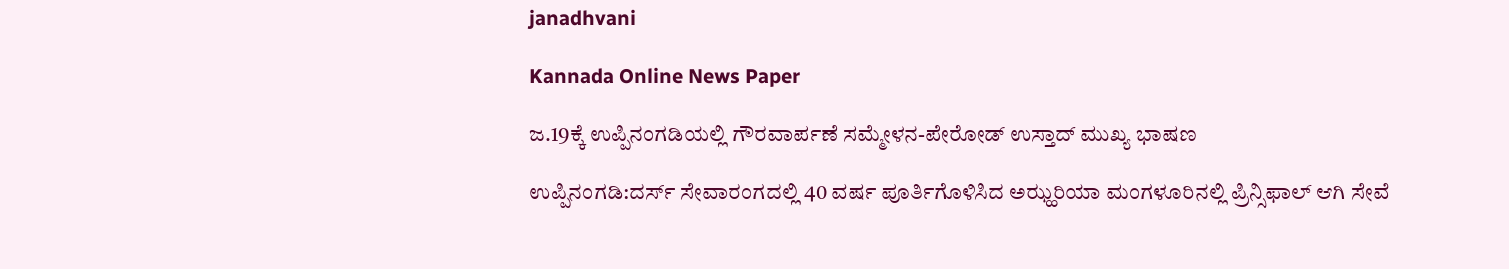janadhvani

Kannada Online News Paper

ಜ.19ಕ್ಕೆ ಉಪ್ಪಿನಂಗಡಿಯಲ್ಲಿ ಗೌರವಾರ್ಪಣೆ ಸಮ್ಮೇಳನ-ಪೇರೋಡ್ ಉಸ್ತಾದ್ ಮುಖ್ಯ ಭಾಷಣ

ಉಪ್ಪಿನಂಗಡಿ:ದರ್ಸ್ ಸೇವಾರಂಗದಲ್ಲಿ 40 ವರ್ಷ ಪೂರ್ತಿಗೊಳಿಸಿದ ಅಝ್ಹರಿಯಾ ಮಂಗಳೂರಿನಲ್ಲಿ ಪ್ರಿನ್ಸಿಫಾಲ್ ಆಗಿ ಸೇವೆ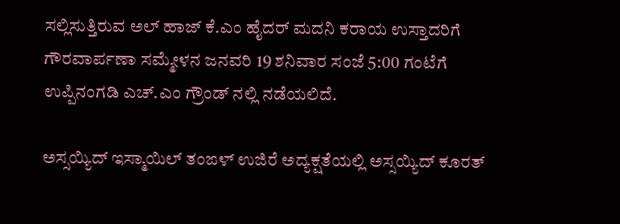ಸಲ್ಲಿಸುತ್ತಿರುವ ಅಲ್ ಹಾಜ್ ಕೆ.ಎಂ ಹೈದರ್ ಮದನಿ ಕರಾಯ ಉಸ್ತಾದರಿಗೆ ಗೌರವಾರ್ಪಣಾ ಸಮ್ಮೇಳನ ಜನವರಿ 19 ಶನಿವಾರ ಸಂಜೆ 5:00 ಗಂಟೆಗೆ ಉಪ್ಪಿನಂಗಡಿ ಎಚ್.ಎಂ ಗ್ರೌಂಡ್ ನಲ್ಲಿ ನಡೆಯಲಿದೆ.

ಅಸ್ಸಯ್ಯಿದ್ ಇಸ್ಮಾಯಿಲ್ ತಂಙಳ್ ಉಜಿರೆ ಅದ್ಯಕ್ಷತೆಯಲ್ಲಿ ಅಸ್ಸಯ್ಯಿದ್ ಕೂರತ್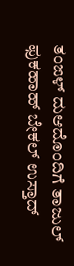ತಂಙಳ್ ದುಆದೊಂದಿಗೆ ತಾಜುಲ್ ಫುಕಹಾಹ್ ಬೇಕಲ್ ಉಸ್ತಾದ್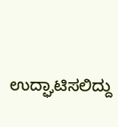ಉದ್ಘಾಟಿಸಲಿದ್ದು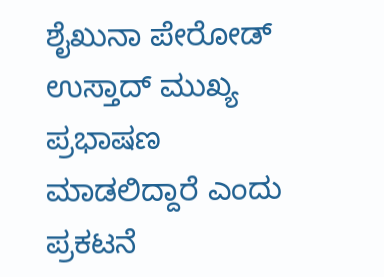ಶೈಖುನಾ ಪೇರೋಡ್ ಉಸ್ತಾದ್ ಮುಖ್ಯ ಪ್ರಭಾಷಣ ಮಾಡಲಿದ್ದಾರೆ ಎಂದು ಪ್ರಕಟನೆ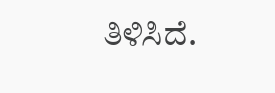ತಿಳಿಸಿದೆ.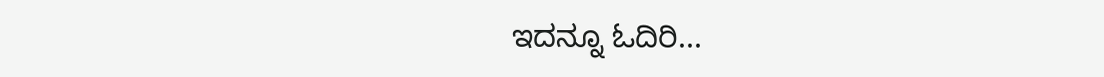ಇದನ್ನೂ ಓದಿರಿ...